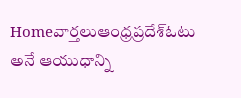Homeవార్తలుఆంధ్రప్రదేశ్‌ఓటు అనే ఆయుధాన్ని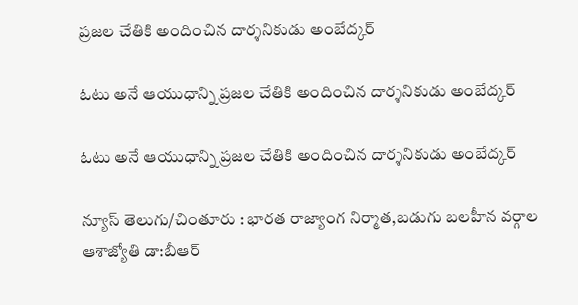ప్రజల చేతికి అందించిన దార్శనికుడు అంబేద్కర్

ఓటు అనే ఆయుధాన్ని ప్రజల చేతికి అందించిన దార్శనికుడు అంబేద్కర్

ఓటు అనే ఆయుధాన్ని ప్రజల చేతికి అందించిన దార్శనికుడు అంబేద్కర్

న్యూస్ తెలుగు/చింతూరు : భారత రాజ్యాంగ నిర్మాత,బడుగు బలహీన వర్గాల ఆశాజ్యోతి డా:బీఆర్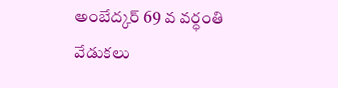అంబేద్కర్ 69 వ వర్ధంతి వేడుకలు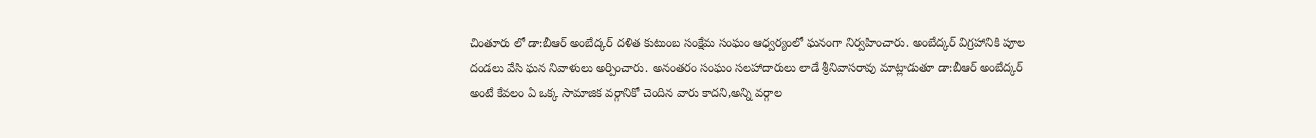చింతూరు లో డా:బీఆర్ అంబేద్కర్ దళిత కుటుంబ సంక్షేమ సంఘం ఆధ్వర్యంలో ఘనంగా నిర్వహించారు. అంబేద్కర్ విగ్రహానికి పూల దండలు వేసి ఘన నివాళులు అర్పించారు. అనంతరం సంఘం సలహాదారులు లాడే శ్రీనివాసరావు మాట్లాడుతూ డా:బీఆర్ అంబేద్కర్ అంటే కేవలం ఏ ఒక్క సామాజిక వర్గానికో చెందిన వారు కాదని,అన్ని వర్గాల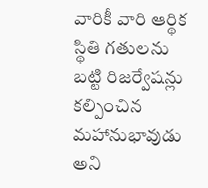వారికీ వారి ఆర్థిక స్థితి గతులను బట్టి రిజర్వేషన్లు కల్పించిన మహానుభావుడు అని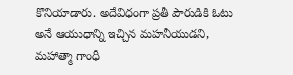కొనియాడారు. అదేవిధంగా ప్రతీ పౌరుడికి ఓటు అనే ఆయుధాన్ని ఇచ్చిన మహనీయుడని, మహాత్మా గాంధీ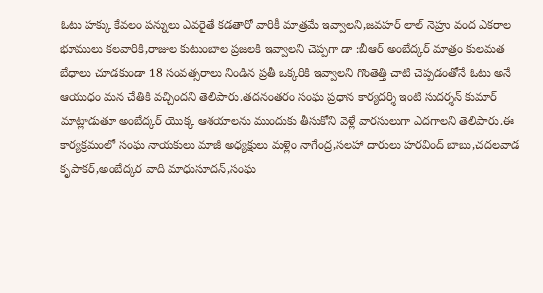ఓటు హక్కు కేవలం పన్నులు ఎవరైతే కడతారో వారికీ మాత్రమే ఇవ్వాలని,జవహర్ లాల్ నెహ్రు వంద ఎకరాల భూములు కలవారికి,రాజుల కుటుంబాల ప్రజలకి ఇవ్వాలని చెప్పగా డా :బీఆర్ అంబేద్కర్ మాత్రం కులమత బేధాలు చూడకుండా 18 సంవత్సరాలు నిండిన ప్రతీ ఒక్కరికి ఇవ్వాలని గొంతెత్తి చాటి చెప్పడంతోనే ఓటు అనే ఆయుధం మన చేతికి వచ్చిందని తెలిపారు.తదనంతరం సంఘ ప్రధాన కార్యదర్శి ఇంటి సుదర్శన్ కుమార్ మాట్లాడుతూ అంబేద్కర్ యొక్క ఆశయాలను ముందుకు తీసుకోని వెళ్లే వారసులుగా ఎదగాలని తెలిపారు.ఈ కార్యక్రమంలో సంఘ నాయకులు మాజీ అధ్యక్షులు మళ్లెం నాగేంద్ర,సలహా దారులు హరవింద్ బాబు,చదలవాడ కృపాకర్,అంబేద్కర వాది మాధుసూదన్,సంఘ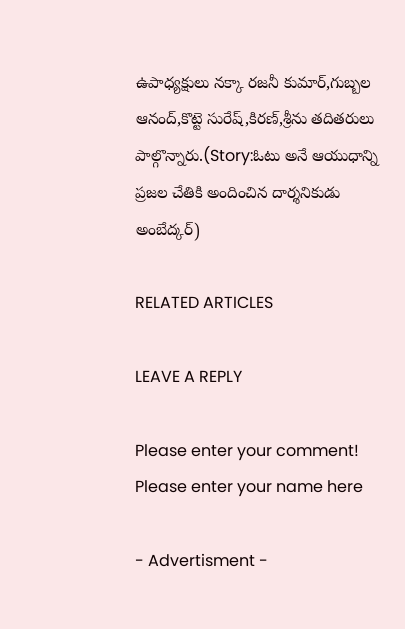ఉపాధ్యక్షులు నక్కా రజనీ కుమార్,గుబ్బల ఆనంద్,కొట్టె సురేష్,కిరణ్,శ్రీను తదితరులు పాల్గొన్నారు.(Story:ఓటు అనే ఆయుధాన్ని ప్రజల చేతికి అందించిన దార్శనికుడు అంబేద్కర్)

RELATED ARTICLES

LEAVE A REPLY

Please enter your comment!
Please enter your name here

- Advertisment -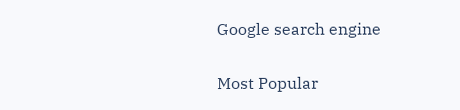Google search engine

Most Popular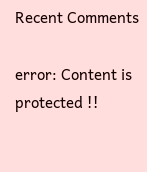Recent Comments

error: Content is protected !!